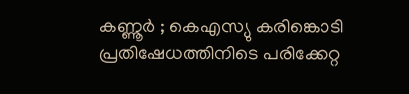കണ്ണൂർ ; കെഎസ്യു കരിങ്കൊടി പ്രതിഷേധത്തിനിടെ പരിക്കേറ്റ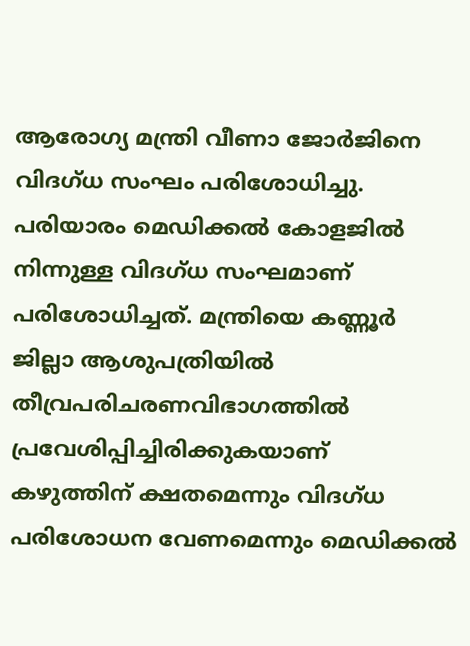ആരോഗ്യ മന്ത്രി വീണാ ജോർജിനെ വിദഗ്ധ സംഘം പരിശോധിച്ചു. പരിയാരം മെഡിക്കൽ കോളജിൽ നിന്നുള്ള വിദഗ്ധ സംഘമാണ് പരിശോധിച്ചത്. മന്ത്രിയെ കണ്ണൂർ ജില്ലാ ആശുപത്രിയിൽ തീവ്രപരിചരണവിഭാഗത്തിൽ പ്രവേശിപ്പിച്ചിരിക്കുകയാണ്
കഴുത്തിന് ക്ഷതമെന്നും വിദഗ്ധ പരിശോധന വേണമെന്നും മെഡിക്കൽ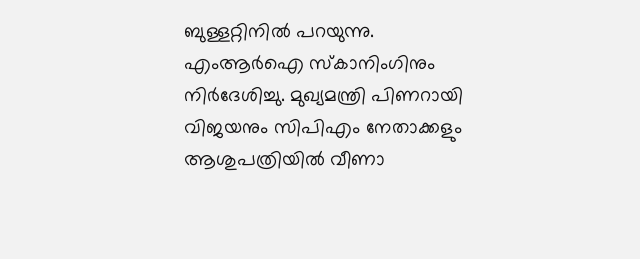ബുള്ളറ്റിനിൽ പറയുന്നു. എംആർഐ സ്കാനിംഗിനും നിർദേശിച്ചു. മുഖ്യമന്ത്രി പിണറായി വിജയനും സിപിഎം നേതാക്കളും ആശുപത്രിയിൽ വീണാ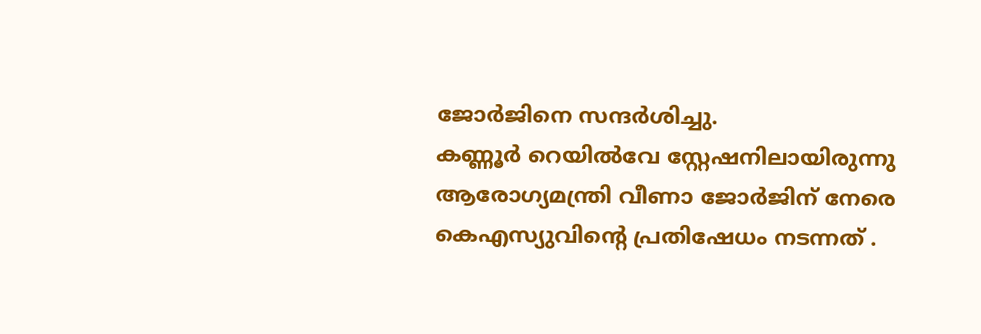ജോർജിനെ സന്ദർശിച്ചു.
കണ്ണൂർ റെയിൽവേ സ്റ്റേഷനിലായിരുന്നു ആരോഗ്യമന്ത്രി വീണാ ജോർജിന് നേരെ കെഎസ്യുവിന്റെ പ്രതിഷേധം നടന്നത് .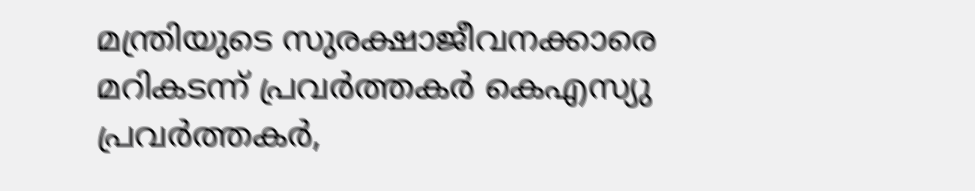മന്ത്രിയുടെ സുരക്ഷാജീവനക്കാരെ മറികടന്ന് പ്രവർത്തകർ കെഎസ്യു പ്രവർത്തകർ,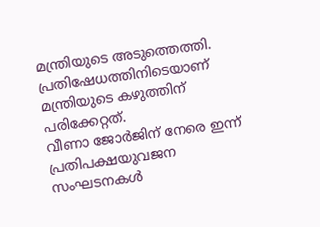മന്ത്രിയുടെ അടുത്തെത്തി. പ്രതിഷേധത്തിനിടെയാണ് മന്ത്രിയുടെ കഴുത്തിന് പരിക്കേറ്റത്.
വീണാ ജോർജിന് നേരെ ഇന്ന് പ്രതിപക്ഷയുവജന സംഘടനകൾ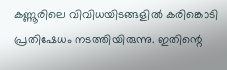കണ്ണൂരിലെ വിവിധയിടങ്ങളിൽ കരിങ്കൊടി പ്രതിഷേധം നടത്തിയിരുന്നു. ഇതിന്റെ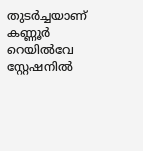തുടർച്ചയാണ് കണ്ണൂർ റെയിൽവേ സ്റ്റേഷനിൽ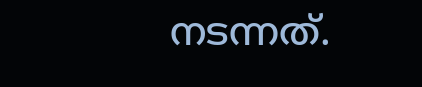നടന്നത്.